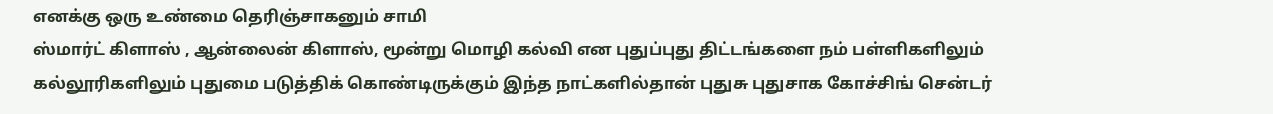எனக்கு ஒரு உண்மை தெரிஞ்சாகனும் சாமி
ஸ்மார்ட் கிளாஸ் , ஆன்லைன் கிளாஸ், மூன்று மொழி கல்வி என புதுப்புது திட்டங்களை நம் பள்ளிகளிலும் கல்லூரிகளிலும் புதுமை படுத்திக் கொண்டிருக்கும் இந்த நாட்களில்தான் புதுசு புதுசாக கோச்சிங் சென்டர்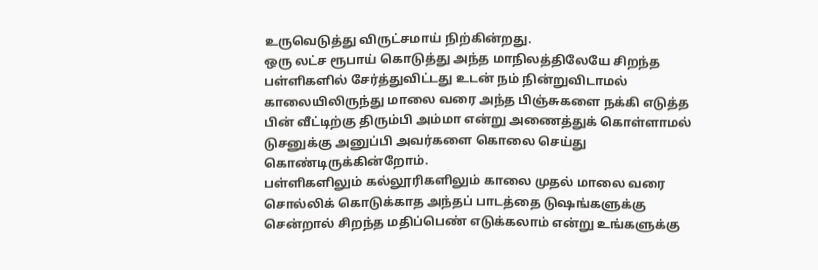உருவெடுத்து விருட்சமாய் நிற்கின்றது.
ஒரு லட்ச ரூபாய் கொடுத்து அந்த மாநிலத்திலேயே சிறந்த பள்ளிகளில் சேர்த்துவிட்டது உடன் நம் நின்றுவிடாமல் காலையிலிருந்து மாலை வரை அந்த பிஞ்சுகளை நக்கி எடுத்த பின் வீட்டிற்கு திரும்பி அம்மா என்று அணைத்துக் கொள்ளாமல் டுசனுக்கு அனுப்பி அவர்களை கொலை செய்து கொண்டிருக்கின்றோம்.
பள்ளிகளிலும் கல்லூரிகளிலும் காலை முதல் மாலை வரை சொல்லிக் கொடுக்காத அந்தப் பாடத்தை டுஷங்களுக்கு சென்றால் சிறந்த மதிப்பெண் எடுக்கலாம் என்று உங்களுக்கு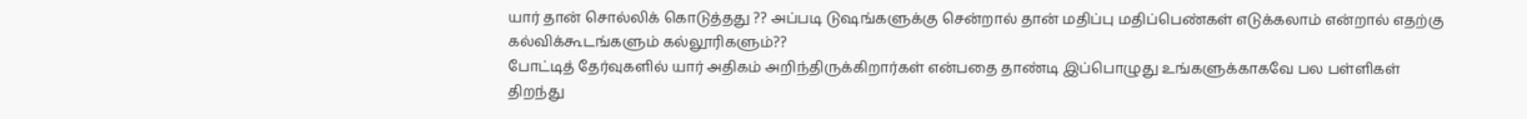யார் தான் சொல்லிக் கொடுத்தது ?? அப்படி டுஷங்களுக்கு சென்றால் தான் மதிப்பு மதிப்பெண்கள் எடுக்கலாம் என்றால் எதற்கு கல்விக்கூடங்களும் கல்லூரிகளும்??
போட்டித் தேர்வுகளில் யார் அதிகம் அறிந்திருக்கிறார்கள் என்பதை தாண்டி இப்பொழுது உங்களுக்காகவே பல பள்ளிகள் திறந்து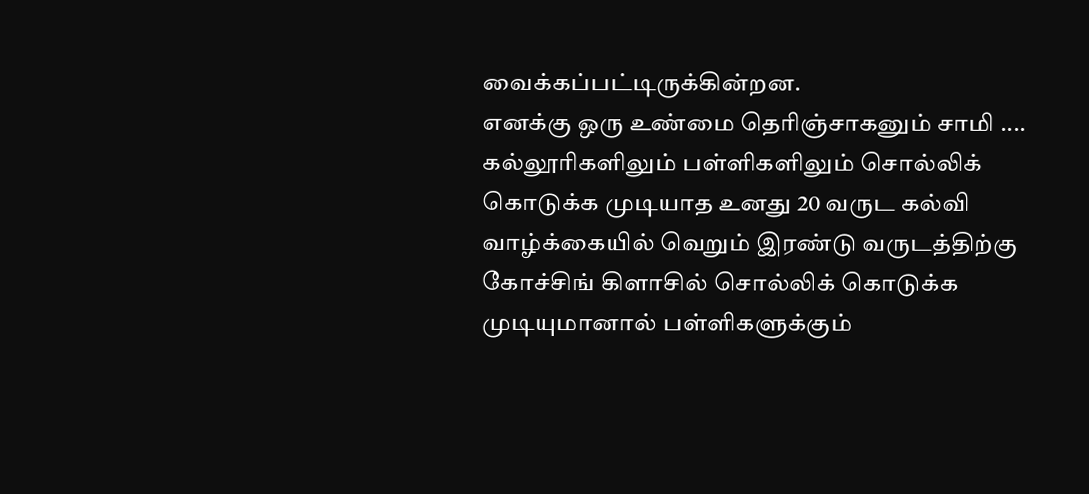வைக்கப்பட்டிருக்கின்றன.
எனக்கு ஒரு உண்மை தெரிஞ்சாகனும் சாமி ....
கல்லூரிகளிலும் பள்ளிகளிலும் சொல்லிக் கொடுக்க முடியாத உனது 20 வருட கல்வி வாழ்க்கையில் வெறும் இரண்டு வருடத்திற்கு கோச்சிங் கிளாசில் சொல்லிக் கொடுக்க முடியுமானால் பள்ளிகளுக்கும்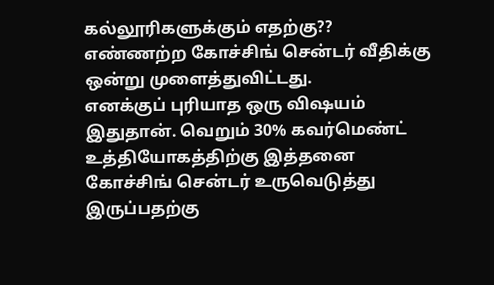கல்லூரிகளுக்கும் எதற்கு??
எண்ணற்ற கோச்சிங் சென்டர் வீதிக்கு ஒன்று முளைத்துவிட்டது.
எனக்குப் புரியாத ஒரு விஷயம் இதுதான். வெறும் 30% கவர்மெண்ட் உத்தியோகத்திற்கு இத்தனை கோச்சிங் சென்டர் உருவெடுத்து இருப்பதற்கு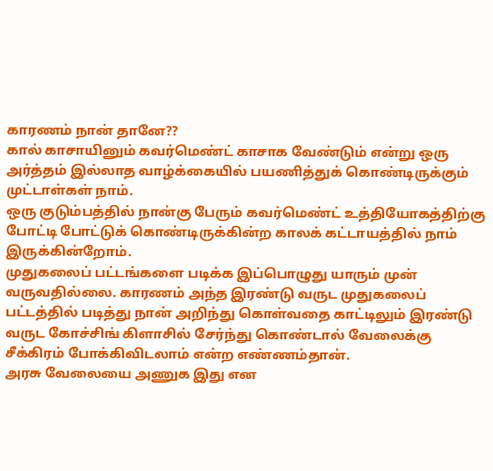காரணம் நான் தானே??
கால் காசாயினும் கவர்மெண்ட் காசாக வேண்டும் என்று ஒரு அர்த்தம் இல்லாத வாழ்க்கையில் பயணித்துக் கொண்டிருக்கும் முட்டாள்கள் நாம்.
ஒரு குடும்பத்தில் நான்கு பேரும் கவர்மெண்ட் உத்தியோகத்திற்கு போட்டி போட்டுக் கொண்டிருக்கின்ற காலக் கட்டாயத்தில் நாம் இருக்கின்றோம்.
முதுகலைப் பட்டங்களை படிக்க இப்பொழுது யாரும் முன் வருவதில்லை. காரணம் அந்த இரண்டு வருட முதுகலைப் பட்டத்தில் படித்து நான் அறிந்து கொள்வதை காட்டிலும் இரண்டு வருட கோச்சிங் கிளாசில் சேர்ந்து கொண்டால் வேலைக்கு சீக்கிரம் போக்கிவிடலாம் என்ற எண்ணம்தான்.
அரசு வேலையை அணுக இது என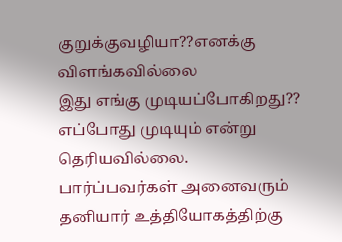குறுக்குவழியா??எனக்கு விளங்கவில்லை
இது எங்கு முடியப்போகிறது??
எப்போது முடியும் என்று தெரியவில்லை.
பார்ப்பவர்கள் அனைவரும் தனியார் உத்தியோகத்திற்கு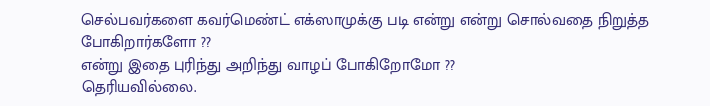செல்பவர்களை கவர்மெண்ட் எக்ஸாமுக்கு படி என்று என்று சொல்வதை நிறுத்த போகிறார்களோ ??
என்று இதை புரிந்து அறிந்து வாழப் போகிறோமோ ??
தெரியவில்லை.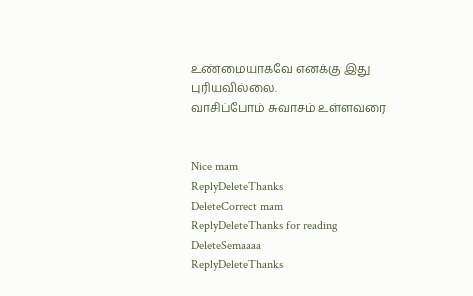உண்மையாகவே எனக்கு இது புரியவில்லை.
வாசிப்போம் சுவாசம் உள்ளவரை


Nice mam
ReplyDeleteThanks
DeleteCorrect mam
ReplyDeleteThanks for reading
DeleteSemaaaa
ReplyDeleteThanks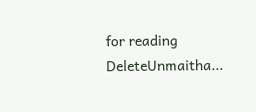for reading
DeleteUnmaitha...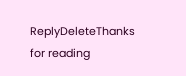ReplyDeleteThanks for reading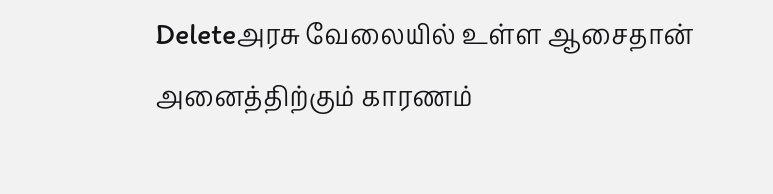Deleteஅரசு வேலையில் உள்ள ஆசைதான் அனைத்திற்கும் காரணம்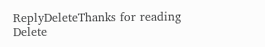ReplyDeleteThanks for reading
Delete